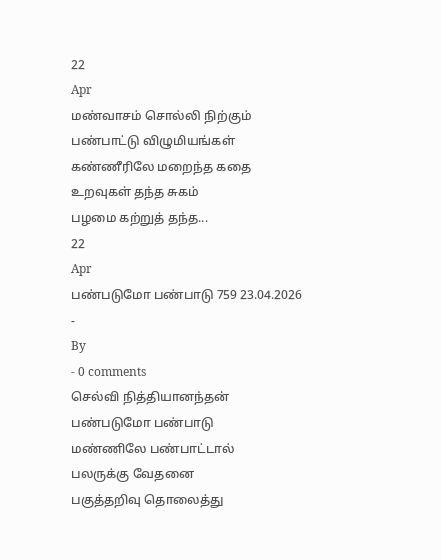22
Apr
மண்வாசம் சொல்லி நிற்கும்
பண்பாட்டு விழுமியங்கள்
கண்ணீரிலே மறைந்த கதை
உறவுகள் தந்த சுகம்
பழமை கற்றுத் தந்த...
22
Apr
பண்படுமோ பண்பாடு 759 23.04.2026
-
By
- 0 comments
செல்வி நித்தியானந்தன்
பண்படுமோ பண்பாடு
மண்ணிலே பண்பாட்டால்
பலருக்கு வேதனை
பகுத்தறிவு தொலைத்து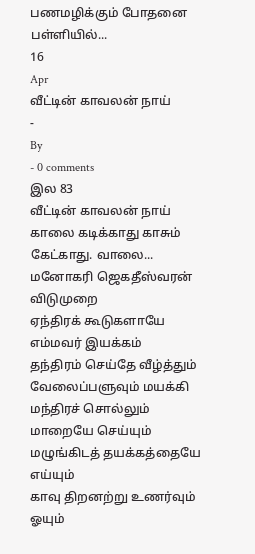பணமழிக்கும் போதனை
பள்ளியில்...
16
Apr
வீட்டின் காவலன் நாய்
-
By
- 0 comments
இல 83
வீட்டின் காவலன் நாய்
காலை கடிக்காது காசும்
கேட்காது. வாலை...
மனோகரி ஜெகதீஸ்வரன்
விடுமுறை
ஏந்திரக் கூடுகளாயே
எம்மவர் இயக்கம்
தந்திரம் செய்தே வீழ்த்தும்
வேலைப்பளுவும் மயக்கி
மந்திரச் சொல்லும்
மாறையே செய்யும்
மழுங்கிடத் தயக்கத்தையே எய்யும்
காவு திறனற்று உணர்வும் ஓயும்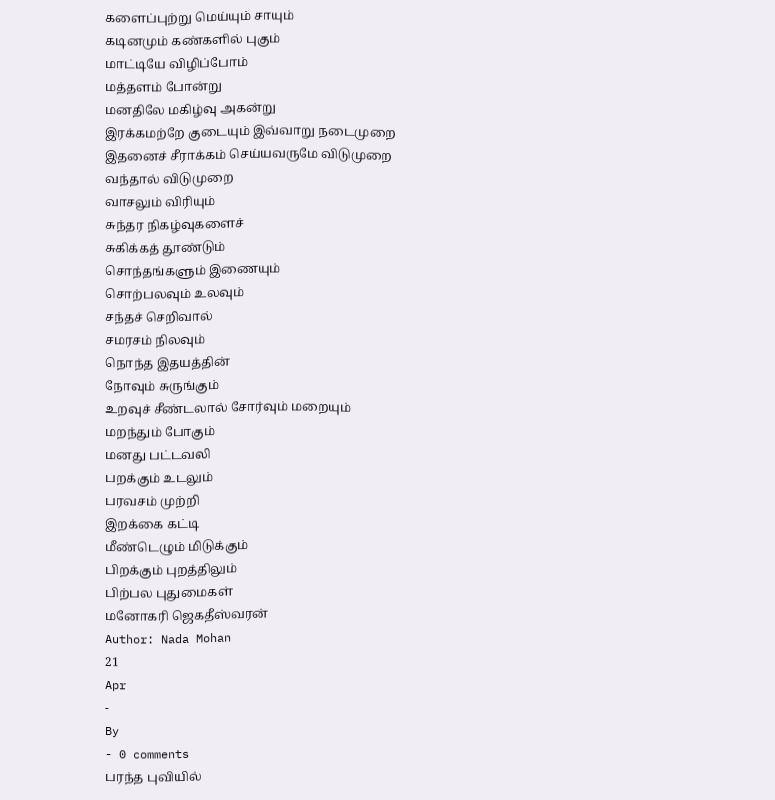களைப்புற்று மெய்யும் சாயும்
கடினமும் கண்களில் புகும்
மாட்டியே விழிப்போம்
மத்தளம் போன்று
மனதிலே மகிழ்வு அகன்று
இரக்கமற்றே குடையும் இவ்வாறு நடைமுறை
இதனைச் சீராக்கம் செய்யவருமே விடுமுறை
வந்தால் விடுமுறை
வாசலும் விரியும்
சுந்தர நிகழ்வுகளைச்
சுகிக்கத் தூண்டும்
சொந்தங்களும் இணையும்
சொற்பலவும் உலவும்
சந்தச் செறிவால்
சமரசம் நிலவும்
நொந்த இதயத்தின்
நோவும் சுருங்கும்
உறவுச் சீண்டலால் சோர்வும் மறையும்
மறந்தும் போகும்
மனது பட்டவலி
பறக்கும் உடலும்
பரவசம் முற்றி
இறக்கை கட்டி
மீண்டெழும் மிடுக்கும்
பிறக்கும் புறத்திலும்
பிற்பல புதுமைகள்
மனோகரி ஜெகதீஸ்வரன்
Author: Nada Mohan
21
Apr
-
By
- 0 comments
பரந்த புவியில்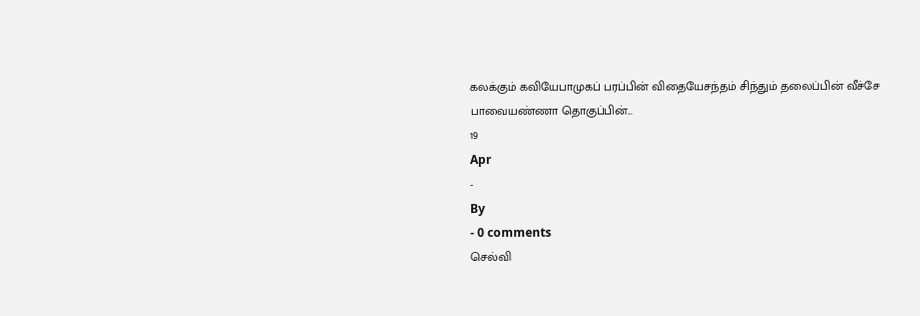கலக்கும் கவியேபாமுகப் பரப்பின் விதையேசந்தம் சிந்தும் தலைப்பின் வீச்சே
பாவையண்ணா தொகுப்பின்...
19
Apr
-
By
- 0 comments
செல்வி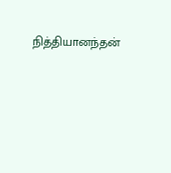நித்தியானந்தன்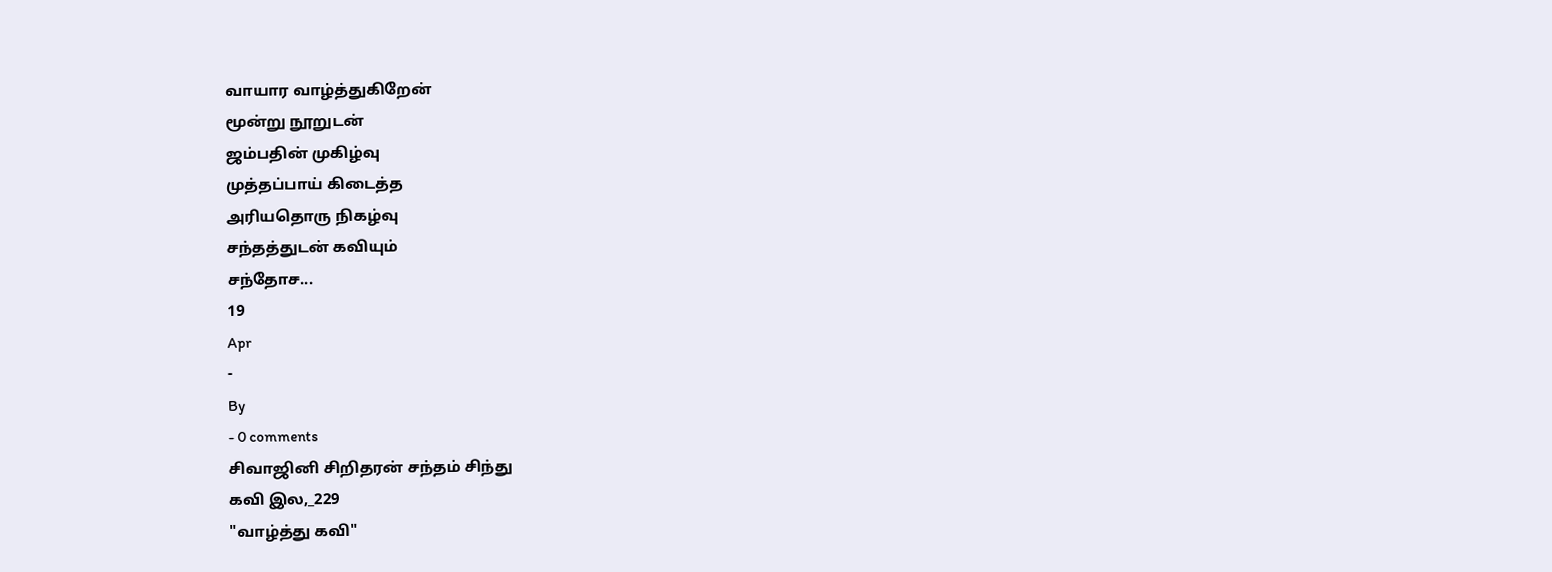வாயார வாழ்த்துகிறேன்
மூன்று நூறுடன்
ஜம்பதின் முகிழ்வு
முத்தப்பாய் கிடைத்த
அரியதொரு நிகழ்வு
சந்தத்துடன் கவியும்
சந்தோச...
19
Apr
-
By
- 0 comments
சிவாஜினி சிறிதரன் சந்தம் சிந்து
கவி இல,_229
"வாழ்த்து கவி"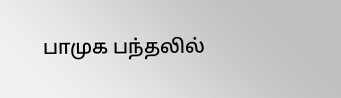பாமுக பந்தலில்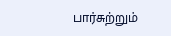பார்சுற்றும்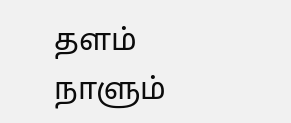தளம்
நாளும்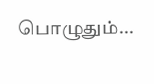பொழுதும்...